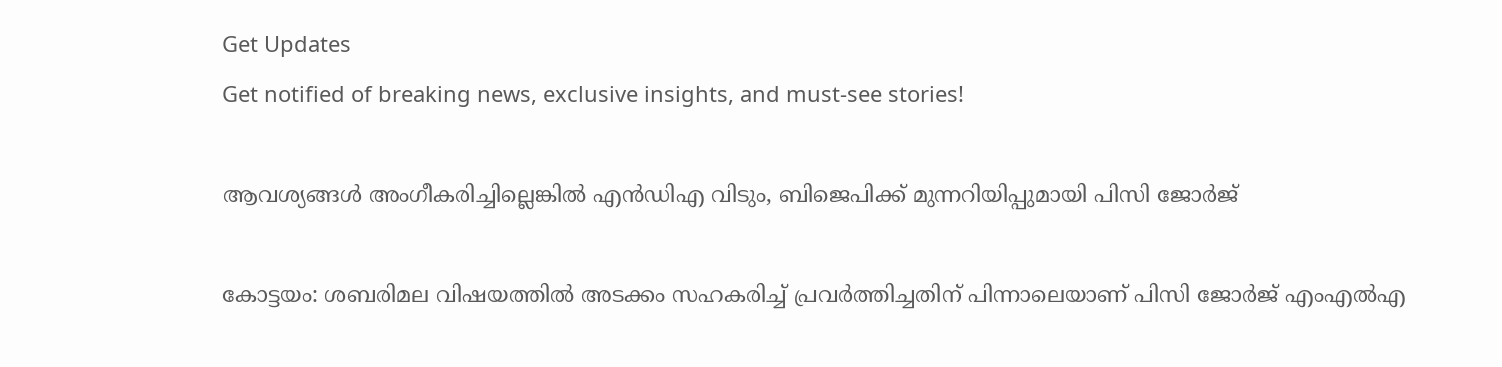Get Updates
Get notified of breaking news, exclusive insights, and must-see stories!

ആവശ്യങ്ങൾ അംഗീകരിച്ചില്ലെങ്കിൽ എൻഡിഎ വിടും, ബിജെപിക്ക് മുന്നറിയിപ്പുമായി പിസി ജോർജ്

കോട്ടയം: ശബരിമല വിഷയത്തില്‍ അടക്കം സഹകരിച്ച് പ്രവര്‍ത്തിച്ചതിന് പിന്നാലെയാണ് പിസി ജോര്‍ജ് എംഎല്‍എ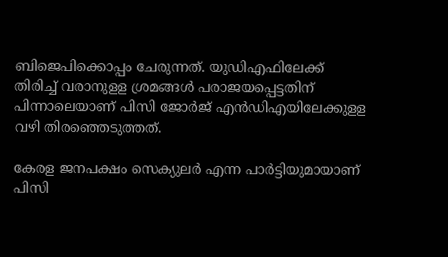ബിജെപിക്കൊപ്പം ചേരുന്നത്. യുഡിഎഫിലേക്ക് തിരിച്ച് വരാനുളള ശ്രമങ്ങള്‍ പരാജയപ്പെട്ടതിന് പിന്നാലെയാണ് പിസി ജോര്‍ജ് എന്‍ഡിഎയിലേക്കുളള വഴി തിരഞ്ഞെടുത്തത്.

കേരള ജനപക്ഷം സെക്യുലര്‍ എന്ന പാര്‍ട്ടിയുമായാണ് പിസി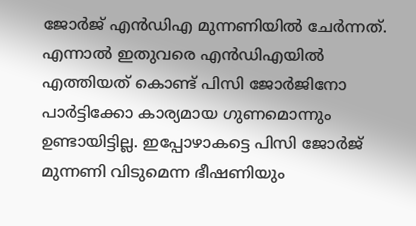ജോര്‍ജ് എന്‍ഡിഎ മുന്നണിയില്‍ ചേര്‍ന്നത്. എന്നാല്‍ ഇതുവരെ എന്‍ഡിഎയില്‍ എത്തിയത് കൊണ്ട് പിസി ജോര്‍ജിനോ പാര്‍ട്ടിക്കോ കാര്യമായ ഗുണമൊന്നും ഉണ്ടായിട്ടില്ല. ഇപ്പോഴാകട്ടെ പിസി ജോര്‍ജ് മുന്നണി വിടുമെന്ന ഭീഷണിയും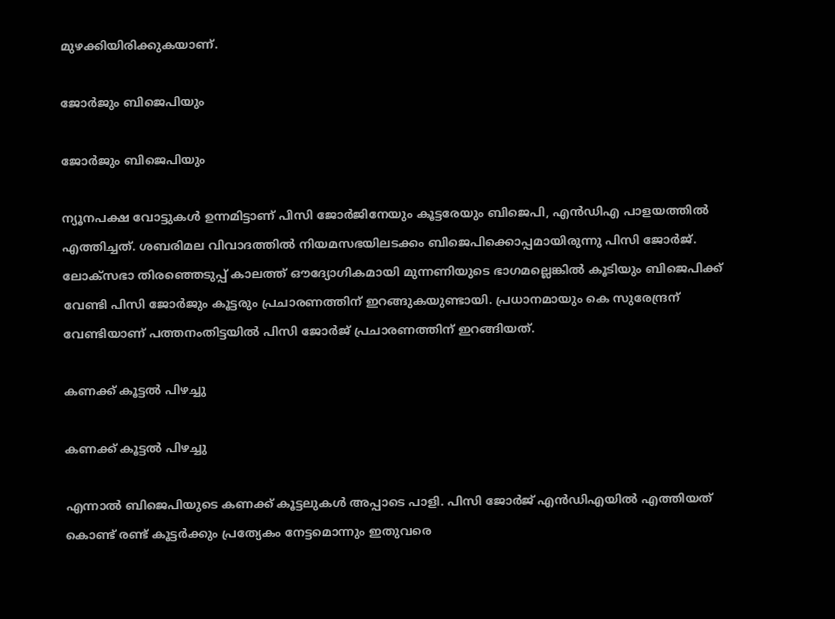മുഴക്കിയിരിക്കുകയാണ്.

ജോർജും ബിജെപിയും

ജോർജും ബിജെപിയും

ന്യൂനപക്ഷ വോട്ടുകള്‍ ഉന്നമിട്ടാണ് പിസി ജോര്‍ജിനേയും കൂട്ടരേയും ബിജെപി, എന്‍ഡിഎ പാളയത്തില്‍ എത്തിച്ചത്. ശബരിമല വിവാദത്തിൽ നിയമസഭയിലടക്കം ബിജെപിക്കൊപ്പമായിരുന്നു പിസി ജോർജ്. ലോക്‌സഭാ തിരഞ്ഞെടുപ്പ് കാലത്ത് ഔദ്യോഗികമായി മുന്നണിയുടെ ഭാഗമല്ലെങ്കില്‍ കൂടിയും ബിജെപിക്ക് വേണ്ടി പിസി ജോര്‍ജും കൂട്ടരും പ്രചാരണത്തിന് ഇറങ്ങുകയുണ്ടായി. പ്രധാനമായും കെ സുരേന്ദ്രന് വേണ്ടിയാണ് പത്തനംതിട്ടയില്‍ പിസി ജോര്‍ജ് പ്രചാരണത്തിന് ഇറങ്ങിയത്.

കണക്ക് കൂട്ടൽ പിഴച്ചു

കണക്ക് കൂട്ടൽ പിഴച്ചു

എന്നാല്‍ ബിജെപിയുടെ കണക്ക് കൂട്ടലുകള്‍ അപ്പാടെ പാളി. പിസി ജോര്‍ജ് എന്‍ഡിഎയില്‍ എത്തിയത് കൊണ്ട് രണ്ട് കൂട്ടര്‍ക്കും പ്രത്യേകം നേട്ടമൊന്നും ഇതുവരെ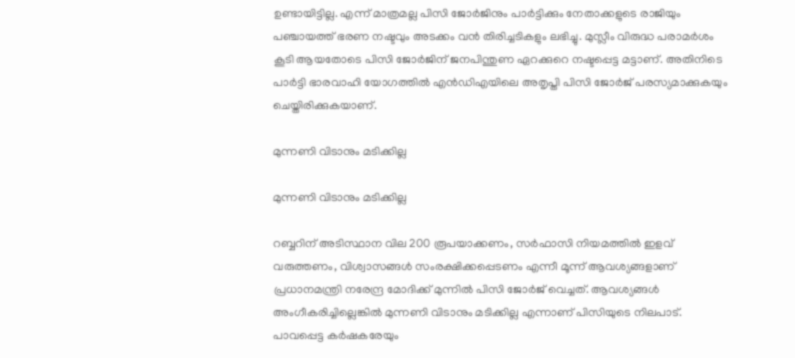ഉണ്ടായിട്ടില്ല. എന്ന് മാത്രമല്ല പിസി ജോര്‍ജിനും പാര്‍ട്ടിക്കും നേതാക്കളുടെ രാജിയും പഞ്ചായത്ത് ഭരണ നഷ്ടവും അടക്കം വന്‍ തിരിച്ചടികളും ലഭിച്ചു. മുസ്ലീം വിരുദ്ധ പരാമര്‍ശം കൂടി ആയതോടെ പിസി ജോര്‍ജിന് ജനപിന്തുണ ഏറക്കുറെ നഷ്ടപ്പെട്ട മട്ടാണ്. അതിനിടെ പാര്‍ട്ടി ഭാരവാഹി യോഗത്തില്‍ എന്‍ഡിഎയിലെ അതൃപ്തി പിസി ജോര്‍ജ് പരസ്യമാക്കുകയും ചെയ്തിരിക്കുകയാണ്.

മുന്നണി വിടാനും മടിക്കില്ല

മുന്നണി വിടാനും മടിക്കില്ല

റബ്ബറിന് അടിസ്ഥാന വില 200 രൂപയാക്കണം, സര്‍ഫാസി നിയമത്തില്‍ ഇളവ് വരുത്തണം, വിശ്വാസങ്ങള്‍ സംരക്ഷിക്കപ്പെടണം എന്നീ മൂന്ന് ആവശ്യങ്ങളാണ് പ്രധാനമന്ത്രി നരേന്ദ്ര മോദിക്ക് മുന്നിൽ പിസി ജോർജ് വെച്ചത്. ആവശ്യങ്ങൾ അംഗീകരിച്ചില്ലെങ്കിൽ മുന്നണി വിടാനും മടിക്കില്ല എന്നാണ് പിസിയുടെ നിലപാട്. പാവപ്പെട്ട കര്‍ഷകരേയും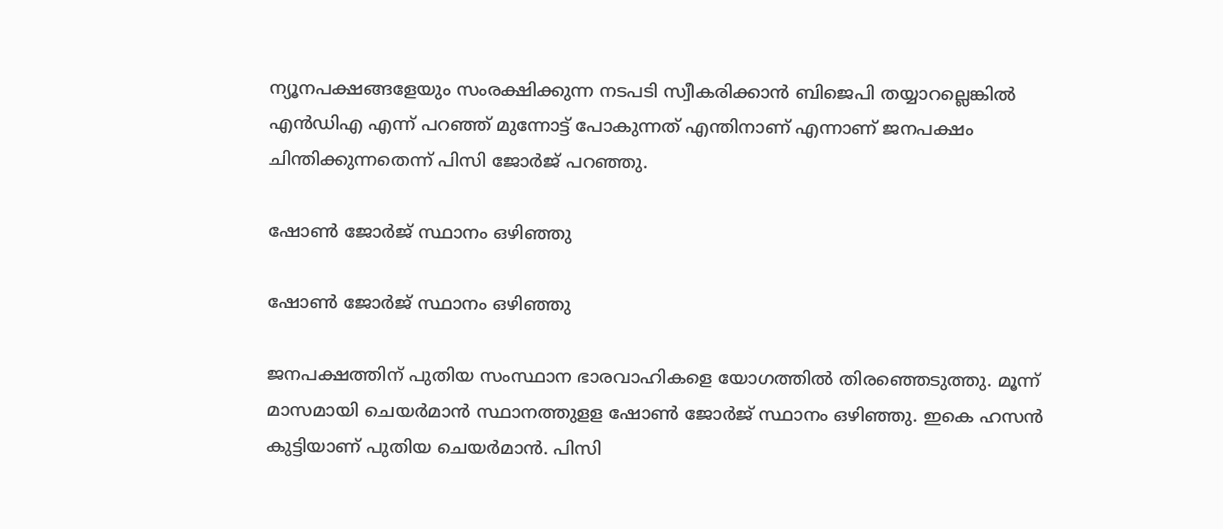ന്യൂനപക്ഷങ്ങളേയും സംരക്ഷിക്കുന്ന നടപടി സ്വീകരിക്കാന്‍ ബിജെപി തയ്യാറല്ലെങ്കില്‍ എന്‍ഡിഎ എന്ന് പറഞ്ഞ് മുന്നോട്ട് പോകുന്നത് എന്തിനാണ് എന്നാണ് ജനപക്ഷം ചിന്തിക്കുന്നതെന്ന് പിസി ജോര്‍ജ് പറഞ്ഞു.

ഷോണ്‍ ജോര്‍ജ് സ്ഥാനം ഒഴിഞ്ഞു

ഷോണ്‍ ജോര്‍ജ് സ്ഥാനം ഒഴിഞ്ഞു

ജനപക്ഷത്തിന് പുതിയ സംസ്ഥാന ഭാരവാഹികളെ യോഗത്തില്‍ തിരഞ്ഞെടുത്തു. മൂന്ന് മാസമായി ചെയര്‍മാന്‍ സ്ഥാനത്തുളള ഷോണ്‍ ജോര്‍ജ് സ്ഥാനം ഒഴിഞ്ഞു. ഇകെ ഹസന്‍ കുട്ടിയാണ് പുതിയ ചെയര്‍മാന്‍. പിസി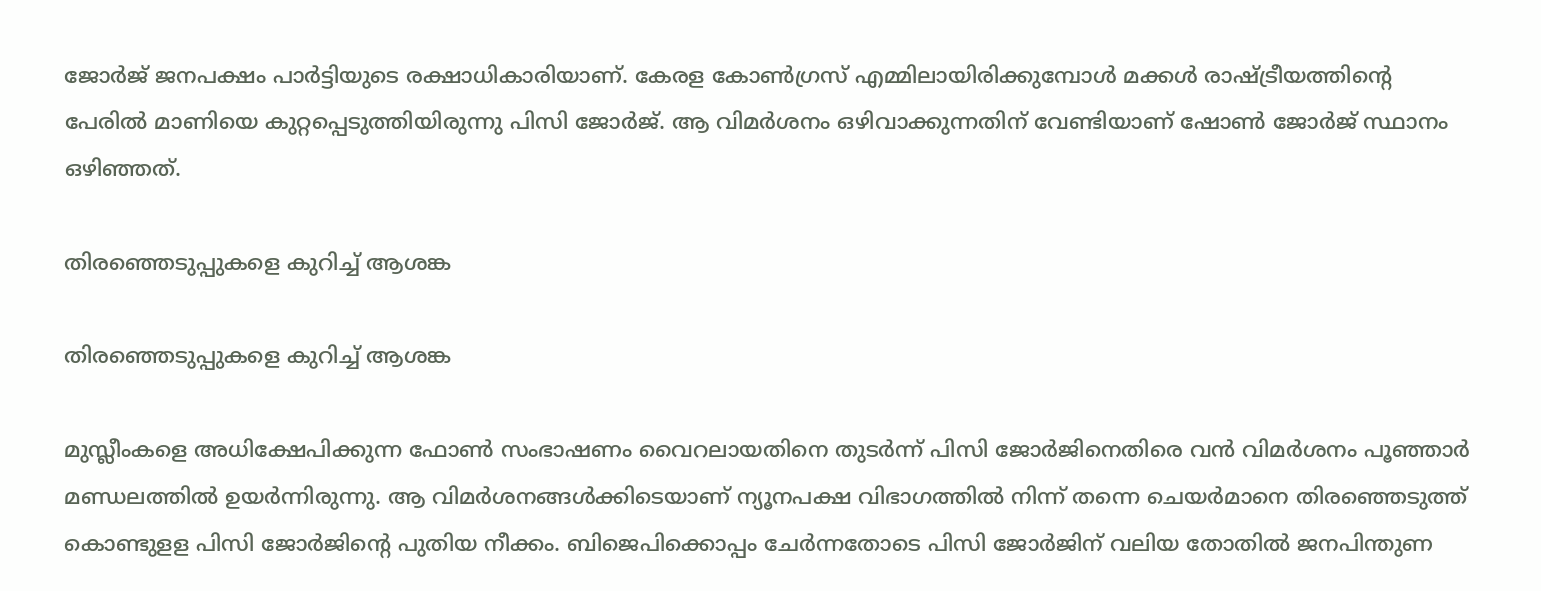ജോര്‍ജ് ജനപക്ഷം പാര്‍ട്ടിയുടെ രക്ഷാധികാരിയാണ്. കേരള കോണ്‍ഗ്രസ് എമ്മിലായിരിക്കുമ്പോള്‍ മക്കള്‍ രാഷ്ട്രീയത്തിന്റെ പേരില്‍ മാണിയെ കുറ്റപ്പെടുത്തിയിരുന്നു പിസി ജോര്‍ജ്. ആ വിമര്‍ശനം ഒഴിവാക്കുന്നതിന് വേണ്ടിയാണ് ഷോണ്‍ ജോര്‍ജ് സ്ഥാനം ഒഴിഞ്ഞത്.

തിരഞ്ഞെടുപ്പുകളെ കുറിച്ച് ആശങ്ക

തിരഞ്ഞെടുപ്പുകളെ കുറിച്ച് ആശങ്ക

മുസ്ലീംകളെ അധിക്ഷേപിക്കുന്ന ഫോണ്‍ സംഭാഷണം വൈറലായതിനെ തുടര്‍ന്ന് പിസി ജോര്‍ജിനെതിരെ വന്‍ വിമര്‍ശനം പൂഞ്ഞാര്‍ മണ്ഡലത്തില്‍ ഉയര്‍ന്നിരുന്നു. ആ വിമര്‍ശനങ്ങള്‍ക്കിടെയാണ് ന്യൂനപക്ഷ വിഭാഗത്തില്‍ നിന്ന് തന്നെ ചെയര്‍മാനെ തിരഞ്ഞെടുത്ത് കൊണ്ടുളള പിസി ജോര്‍ജിന്റെ പുതിയ നീക്കം. ബിജെപിക്കൊപ്പം ചേർന്നതോടെ പിസി ജോർജിന് വലിയ തോതിൽ ജനപിന്തുണ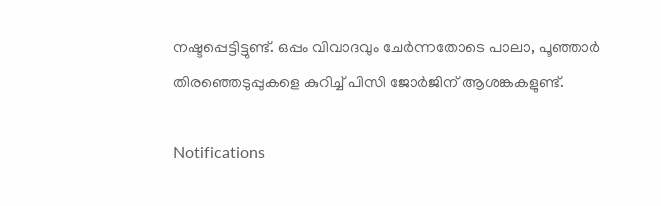നഷ്ടപ്പെട്ടിട്ടുണ്ട്. ഒപ്പം വിവാദവും ചേർന്നതോടെ പാലാ, പൂഞ്ഞാർ തിരഞ്ഞെടുപ്പുകളെ കുറിച്ച് പിസി ജോർജിന് ആശങ്കകളുണ്ട്.

Notifications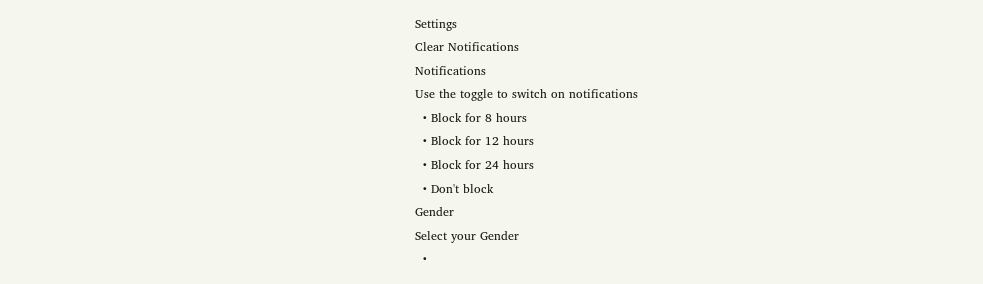Settings
Clear Notifications
Notifications
Use the toggle to switch on notifications
  • Block for 8 hours
  • Block for 12 hours
  • Block for 24 hours
  • Don't block
Gender
Select your Gender
  •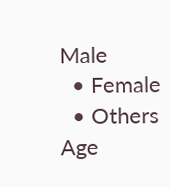Male
  • Female
  • Others
Age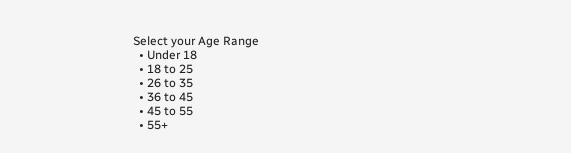Select your Age Range
  • Under 18
  • 18 to 25
  • 26 to 35
  • 36 to 45
  • 45 to 55
  • 55+